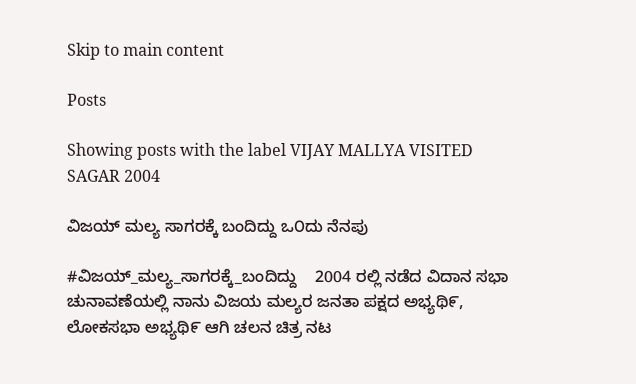Skip to main content

Posts

Showing posts with the label VIJAY MALLYA VISITED SAGAR 2004

ವಿಜಯ್ ಮಲ್ಯ ಸಾಗರಕ್ಕೆ ಬಂದಿದ್ದು ಒ೦ದು ನೆನಪು

#ವಿಜಯ್_ಮಲ್ಯ_ಸಾಗರಕ್ಕೆ_ಬಂದಿದ್ದು    2004 ರಲ್ಲಿ ನಡೆದ ವಿದಾನ ಸಭಾ ಚುನಾವಣೆಯಲ್ಲಿ ನಾನು ವಿಜಯ ಮಲ್ಯರ ಜನತಾ ಪಕ್ಷದ ಅಭ್ಯಥಿ೯, ಲೋಕಸಭಾ ಅಭ್ಯಥಿ೯ ಆಗಿ ಚಲನ ಚಿತ್ರ ನಟ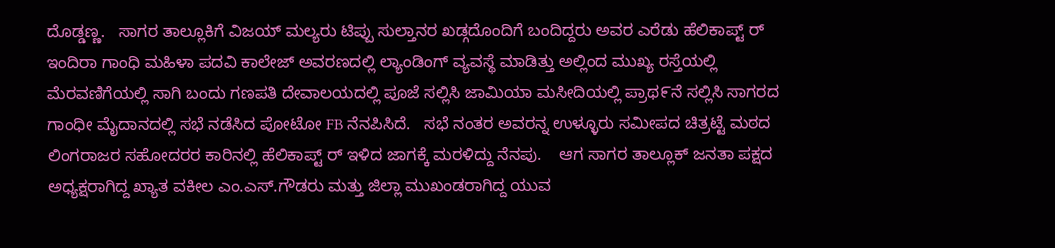ದೊಡ್ಡಣ್ಣ.   ಸಾಗರ ತಾಲ್ಲೂಕಿಗೆ ವಿಜಯ್ ಮಲ್ಯರು ಟಿಪ್ಪು ಸುಲ್ತಾನರ ಖಡ್ಗದೊಂದಿಗೆ ಬಂದಿದ್ದರು ಅವರ ಎರೆಡು ಹೆಲಿಕಾಪ್ಟ್ ರ್ ಇಂದಿರಾ ಗಾಂಧಿ ಮಹಿಳಾ ಪದವಿ ಕಾಲೇಜ್ ಅವರಣದಲ್ಲಿ ಲ್ಯಾಂಡಿಂಗ್ ವ್ಯವಸ್ಥೆ ಮಾಡಿತ್ತು ಅಲ್ಲಿಂದ ಮುಖ್ಯ ರಸ್ತೆಯಲ್ಲಿ ಮೆರವಣಿಗೆಯಲ್ಲಿ ಸಾಗಿ ಬಂದು ಗಣಪತಿ ದೇವಾಲಯದಲ್ಲಿ ಪೂಜೆ ಸಲ್ಲಿಸಿ ಜಾಮಿಯಾ ಮಸೀದಿಯಲ್ಲಿ ಪ್ರಾಥ೯ನೆ ಸಲ್ಲಿಸಿ ಸಾಗರದ ಗಾಂಧೀ ಮೈದಾನದಲ್ಲಿ ಸಭೆ ನಡೆಸಿದ ಪೋಟೋ FB ನೆನಪಿಸಿದೆ.   ಸಭೆ ನಂತರ ಅವರನ್ನ ಉಳ್ಳೂರು ಸಮೀಪದ ಚಿತ್ರಟ್ಟೆ ಮಠದ ಲಿಂಗರಾಜರ ಸಹೋದರರ ಕಾರಿನಲ್ಲಿ ಹೆಲಿಕಾಪ್ಟ್ ರ್ ಇಳಿದ ಜಾಗಕ್ಕೆ ಮರಳಿದ್ದು ನೆನಪು.    ಆಗ ಸಾಗರ ತಾಲ್ಲೂಕ್ ಜನತಾ ಪಕ್ಷದ ಅಧ್ಯಕ್ಷರಾಗಿದ್ದ ಖ್ಯಾತ ವಕೀಲ ಎಂ.ಎಸ್.ಗೌಡರು ಮತ್ತು ಜಿಲ್ಲಾ ಮುಖಂಡರಾಗಿದ್ದ ಯುವ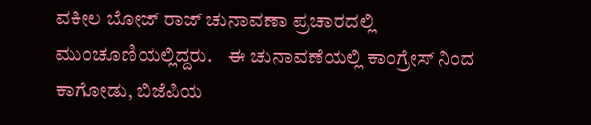ವಕೀಲ ಬೋಜ್ ರಾಜ್ ಚುನಾವಣಾ ಪ್ರಚಾರದಲ್ಲಿ ಮುಂಚೂಣಿಯಲ್ಲಿದ್ದರು.    ಈ ಚುನಾವಣೆಯಲ್ಲಿ ಕಾಂಗ್ರೇಸ್ ನಿಂದ ಕಾಗೋಡು, ಬಿಜೆಪಿಯ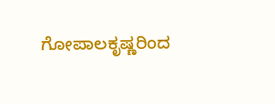ಗೋಪಾಲಕೃಷ್ಣರಿಂದ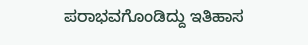ಪರಾಭವಗೊಂಡಿದ್ದು ಇತಿಹಾಸ